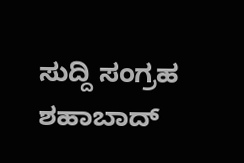ಸುದ್ದಿ ಸಂಗ್ರಹ ಶಹಾಬಾದ್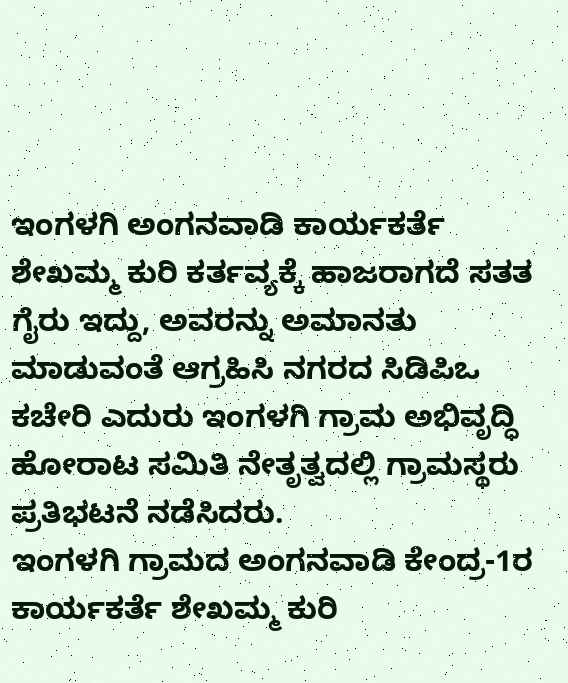ಇಂಗಳಗಿ ಅಂಗನವಾಡಿ ಕಾರ್ಯಕರ್ತೆ ಶೇಖಮ್ಮ ಕುರಿ ಕರ್ತವ್ಯಕ್ಕೆ ಹಾಜರಾಗದೆ ಸತತ ಗೈರು ಇದ್ದು, ಅವರನ್ನು ಅಮಾನತು ಮಾಡುವಂತೆ ಆಗ್ರಹಿಸಿ ನಗರದ ಸಿಡಿಪಿಒ ಕಚೇರಿ ಎದುರು ಇಂಗಳಗಿ ಗ್ರಾಮ ಅಭಿವೃದ್ಧಿ ಹೋರಾಟ ಸಮಿತಿ ನೇತೃತ್ವದಲ್ಲಿ ಗ್ರಾಮಸ್ಥರು ಪ್ರತಿಭಟನೆ ನಡೆಸಿದರು.
ಇಂಗಳಗಿ ಗ್ರಾಮದ ಅಂಗನವಾಡಿ ಕೇಂದ್ರ-1ರ ಕಾರ್ಯಕರ್ತೆ ಶೇಖಮ್ಮ ಕುರಿ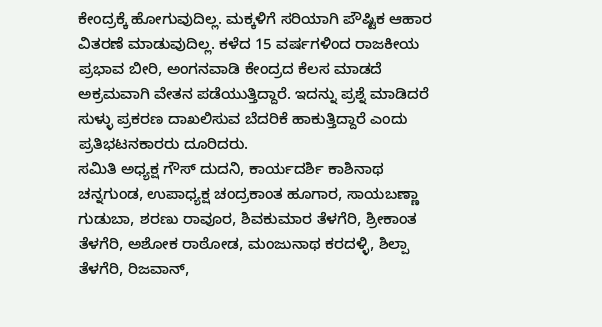ಕೇಂದ್ರಕ್ಕೆ ಹೋಗುವುದಿಲ್ಲ. ಮಕ್ಕಳಿಗೆ ಸರಿಯಾಗಿ ಪೌಷ್ಟಿಕ ಆಹಾರ ವಿತರಣೆ ಮಾಡುವುದಿಲ್ಲ. ಕಳೆದ 15 ವರ್ಷಗಳಿಂದ ರಾಜಕೀಯ ಪ್ರಭಾವ ಬೀರಿ, ಅಂಗನವಾಡಿ ಕೇಂದ್ರದ ಕೆಲಸ ಮಾಡದೆ ಅಕ್ರಮವಾಗಿ ವೇತನ ಪಡೆಯುತ್ತಿದ್ದಾರೆ. ಇದನ್ನು ಪ್ರಶ್ನೆ ಮಾಡಿದರೆ ಸುಳ್ಳು ಪ್ರಕರಣ ದಾಖಲಿಸುವ ಬೆದರಿಕೆ ಹಾಕುತ್ತಿದ್ದಾರೆ ಎಂದು ಪ್ರತಿಭಟನಕಾರರು ದೂರಿದರು.
ಸಮಿತಿ ಅಧ್ಯಕ್ಷ ಗೌಸ್ ದುದನಿ, ಕಾರ್ಯದರ್ಶಿ ಕಾಶಿನಾಥ ಚನ್ನಗುಂಡ, ಉಪಾಧ್ಯಕ್ಷ ಚಂದ್ರಕಾಂತ ಹೂಗಾರ, ಸಾಯಬಣ್ಣಾ ಗುಡುಬಾ, ಶರಣು ರಾವೂರ, ಶಿವಕುಮಾರ ತೆಳಗೆರಿ, ಶ್ರೀಕಾಂತ ತೆಳಗೆರಿ, ಅಶೋಕ ರಾಠೋಡ, ಮಂಜುನಾಥ ಕರದಳ್ಳಿ, ಶಿಲ್ಪಾ ತೆಳಗೆರಿ, ರಿಜವಾನ್,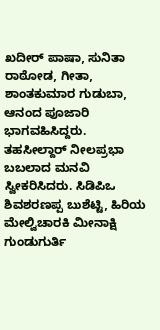ಖದೀರ್ ಪಾಷಾ, ಸುನಿತಾ ರಾಠೋಡ, ಗೀತಾ, ಶಾಂತಕುಮಾರ ಗುಡುಬಾ, ಆನಂದ ಪೂಜಾರಿ ಭಾಗವಹಿಸಿದ್ದರು.
ತಹಸೀಲ್ದಾರ್ ನೀಲಪ್ರಭಾ ಬಬಲಾದ ಮನವಿ ಸ್ವೀಕರಿಸಿದರು. ಸಿಡಿಪಿಒ ಶಿವಶರಣಪ್ಪ ಬುಶೆಟ್ಟಿ, ಹಿರಿಯ ಮೇಲ್ವಿಚಾರಕಿ ಮೀನಾಕ್ಷಿ ಗುಂಡುಗುರ್ತಿ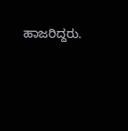ಹಾಜರಿದ್ದರು.